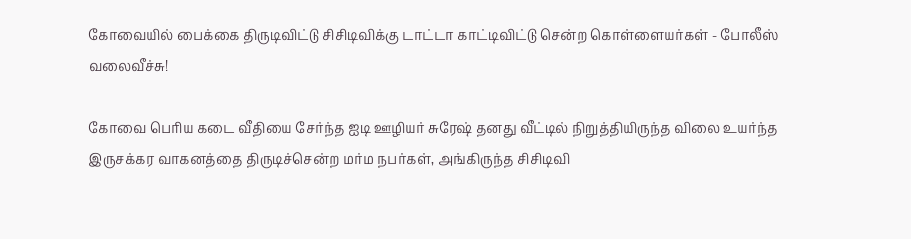கோவையில் பைக்கை திருடிவிட்டு சிசிடிவிக்கு டாட்டா காட்டிவிட்டு சென்ற கொள்ளையர்கள் - போலீஸ் வலைவீச்சு!

கோவை பெரிய கடை வீதியை சேர்ந்த ஐடி ஊழியர் சுரேஷ் தனது வீட்டில் நிறுத்தியிருந்த விலை உயர்ந்த இருசக்கர வாகனத்தை திருடிச்சென்ற மர்ம நபர்கள், அங்கிருந்த சிசிடிவி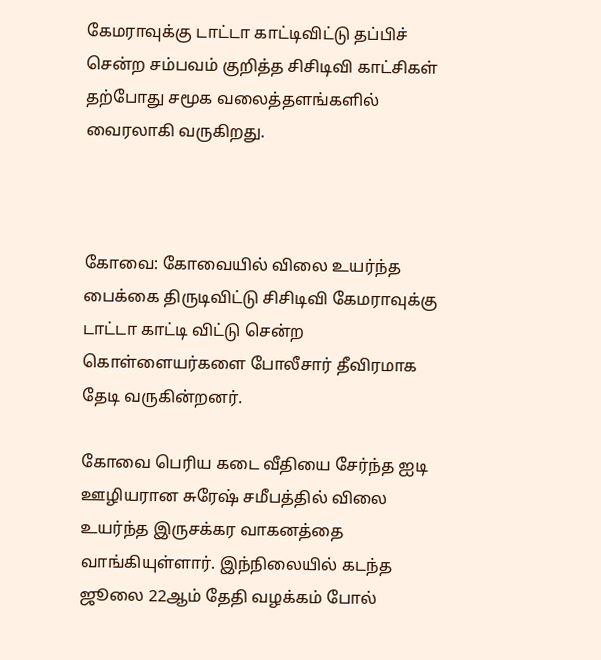கேமராவுக்கு டாட்டா காட்டிவிட்டு தப்பிச் சென்ற சம்பவம் குறித்த சிசிடிவி காட்சிகள் தற்போது சமூக வலைத்தளங்களில் வைரலாகி வருகிறது.



கோவை: கோவையில் விலை உயர்ந்த பைக்கை திருடிவிட்டு சிசிடிவி கேமராவுக்கு டாட்டா காட்டி விட்டு சென்ற கொள்ளையர்களை போலீசார் தீவிரமாக தேடி வருகின்றனர்.

கோவை பெரிய கடை வீதியை சேர்ந்த ஐடி ஊழியரான சுரேஷ் சமீபத்தில் விலை உயர்ந்த இருசக்கர வாகனத்தை வாங்கியுள்ளார். இந்நிலையில் கடந்த ஜூலை 22ஆம் தேதி வழக்கம் போல்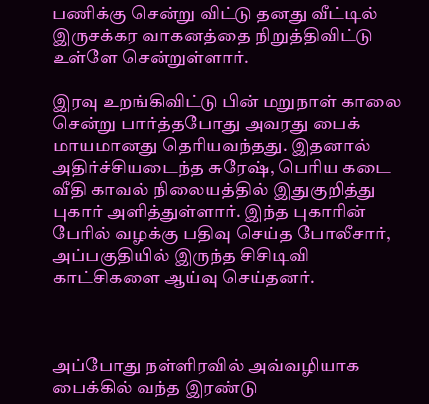பணிக்கு சென்று விட்டு தனது வீட்டில் இருசக்கர வாகனத்தை நிறுத்திவிட்டு உள்ளே சென்றுள்ளார்.

இரவு உறங்கிவிட்டு பின் மறுநாள் காலை சென்று பார்த்தபோது அவரது பைக் மாயமானது தெரியவந்தது. இதனால் அதிர்ச்சியடைந்த சுரேஷ், பெரிய கடை வீதி காவல் நிலையத்தில் இதுகுறித்து புகார் அளித்துள்ளார். இந்த புகாரின் பேரில் வழக்கு பதிவு செய்த போலீசார், அப்பகுதியில் இருந்த சிசிடிவி காட்சிகளை ஆய்வு செய்தனர்.



அப்போது நள்ளிரவில் அவ்வழியாக பைக்கில் வந்த இரண்டு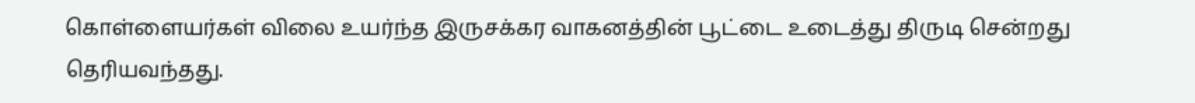கொள்ளையர்கள் விலை உயர்ந்த இருசக்கர வாகனத்தின் பூட்டை உடைத்து திருடி சென்றது தெரியவந்தது.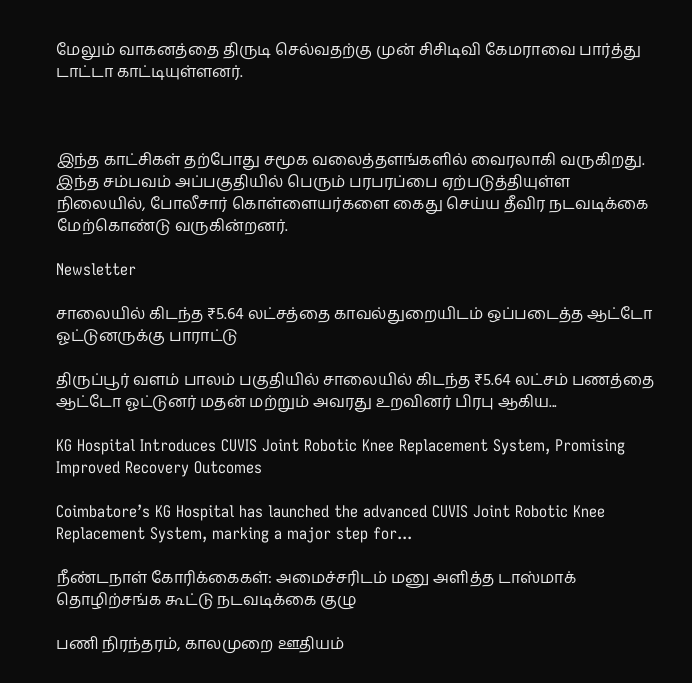மேலும் வாகனத்தை திருடி செல்வதற்கு முன் சிசிடிவி கேமராவை பார்த்து டாட்டா காட்டியுள்ளனர்.



இந்த காட்சிகள் தற்போது சமூக வலைத்தளங்களில் வைரலாகி வருகிறது. இந்த சம்பவம் அப்பகுதியில் பெரும் பரபரப்பை ஏற்படுத்தியுள்ள நிலையில், போலீசார் கொள்ளையர்களை கைது செய்ய தீவிர நடவடிக்கை மேற்கொண்டு வருகின்றனர்.

Newsletter

சாலையில் கிடந்த ₹5.64 லட்சத்தை காவல்துறையிடம் ஒப்படைத்த ஆட்டோ ஓட்டுனருக்கு பாராட்டு

திருப்பூர் வளம் பாலம் பகுதியில் சாலையில் கிடந்த ₹5.64 லட்சம் பணத்தை ஆட்டோ ஓட்டுனர் மதன் மற்றும் அவரது உறவினர் பிரபு ஆகிய...

KG Hospital Introduces CUVIS Joint Robotic Knee Replacement System, Promising Improved Recovery Outcomes

Coimbatore’s KG Hospital has launched the advanced CUVIS Joint Robotic Knee Replacement System, marking a major step for...

நீண்டநாள் கோரிக்கைகள்: அமைச்சரிடம் மனு அளித்த டாஸ்மாக் தொழிற்சங்க கூட்டு நடவடிக்கை குழு

பணி நிரந்தரம், காலமுறை ஊதியம்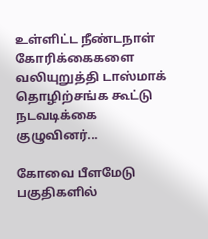உள்ளிட்ட நீண்டநாள் கோரிக்கைகளை வலியுறுத்தி டாஸ்மாக் தொழிற்சங்க கூட்டு நடவடிக்கை குழுவினர்...

கோவை பீளமேடு பகுதிகளில்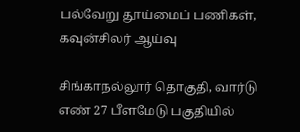பல்வேறு தூய்மைப் பணிகள், கவுன்சிலர் ஆய்வு

சிங்காநல்லூர் தொகுதி, வார்டு எண் 27 பீளமேடு பகுதியில்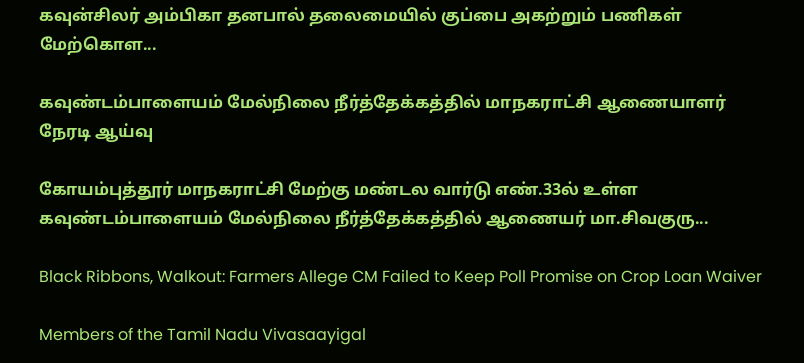கவுன்சிலர் அம்பிகா தனபால் தலைமையில் குப்பை அகற்றும் பணிகள் மேற்கொள...

கவுண்டம்பாளையம் மேல்நிலை நீர்த்தேக்கத்தில் மாநகராட்சி ஆணையாளர் நேரடி ஆய்வு

கோயம்புத்தூர் மாநகராட்சி மேற்கு மண்டல வார்டு எண்.33ல் உள்ள கவுண்டம்பாளையம் மேல்நிலை நீர்த்தேக்கத்தில் ஆணையர் மா.சிவகுரு...

Black Ribbons, Walkout: Farmers Allege CM Failed to Keep Poll Promise on Crop Loan Waiver

Members of the Tamil Nadu Vivasaayigal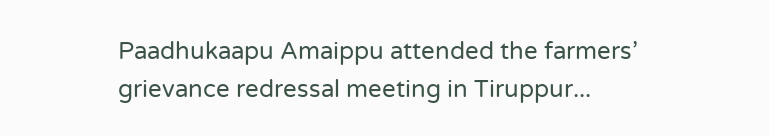Paadhukaapu Amaippu attended the farmers’ grievance redressal meeting in Tiruppur...